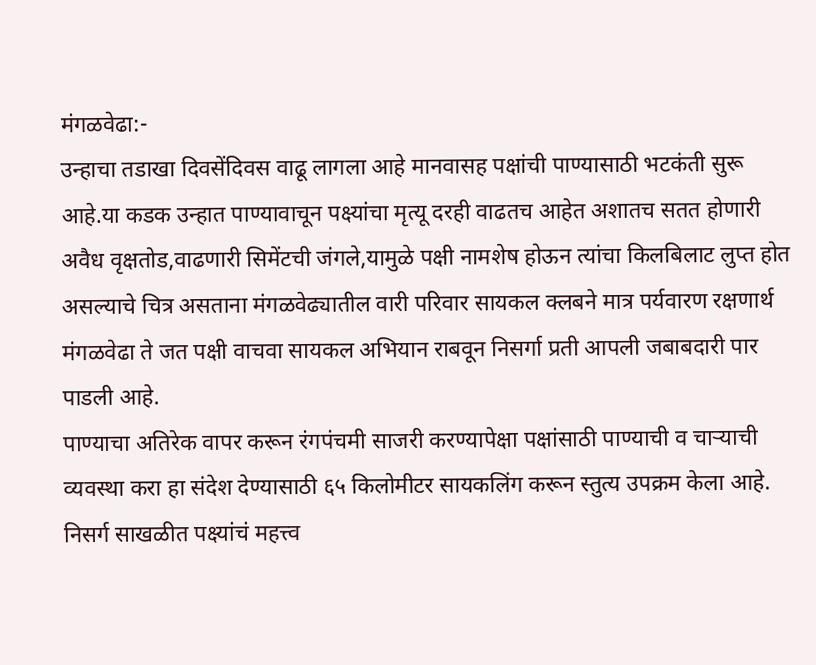मंगळवेढा:-
उन्हाचा तडाखा दिवसेंदिवस वाढू लागला आहे मानवासह पक्षांची पाण्यासाठी भटकंती सुरू आहे.या कडक उन्हात पाण्यावाचून पक्ष्यांचा मृत्यू दरही वाढतच आहेत अशातच सतत होणारी अवैध वृक्षतोड,वाढणारी सिमेंटची जंगले,यामुळे पक्षी नामशेष होऊन त्यांचा किलबिलाट लुप्त होत असल्याचे चित्र असताना मंगळवेढ्यातील वारी परिवार सायकल क्लबने मात्र पर्यवारण रक्षणार्थ मंगळवेढा ते जत पक्षी वाचवा सायकल अभियान राबवून निसर्गा प्रती आपली जबाबदारी पार पाडली आहे.
पाण्याचा अतिरेक वापर करून रंगपंचमी साजरी करण्यापेक्षा पक्षांसाठी पाण्याची व चाऱ्याची व्यवस्था करा हा संदेश देण्यासाठी ६५ किलोमीटर सायकलिंग करून स्तुत्य उपक्रम केला आहे.
निसर्ग साखळीत पक्ष्यांचं महत्त्व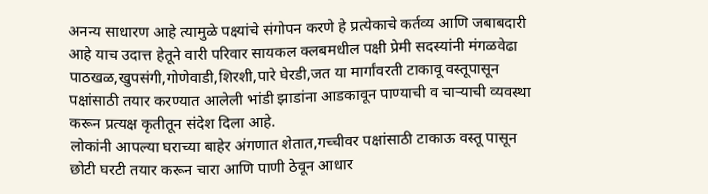अनन्य साधारण आहे त्यामुळे पक्ष्यांचे संगोपन करणे हे प्रत्येकाचे कर्तव्य आणि जबाबदारी आहे याच उदात्त हेतूने वारी परिवार सायकल क्लबमधील पक्षी प्रेमी सदस्यांनी मंगळवेढा पाठखळ,खुपसंगी,गोणेवाडी,शिरशी,पारे घेरडी,जत या मार्गांवरती टाकावू वस्तूपासून पक्षांसाठी तयार करण्यात आलेली भांडी झाडांना आडकावून पाण्याची व चाऱ्याची व्यवस्था करून प्रत्यक्ष कृतीतून संदेश दिला आहे.
लोकांनी आपल्या घराच्या बाहेर अंगणात शेतात,गच्चीवर पक्षांसाठी टाकाऊ वस्तू पासून छोटी घरटी तयार करून चारा आणि पाणी ठेवून आधार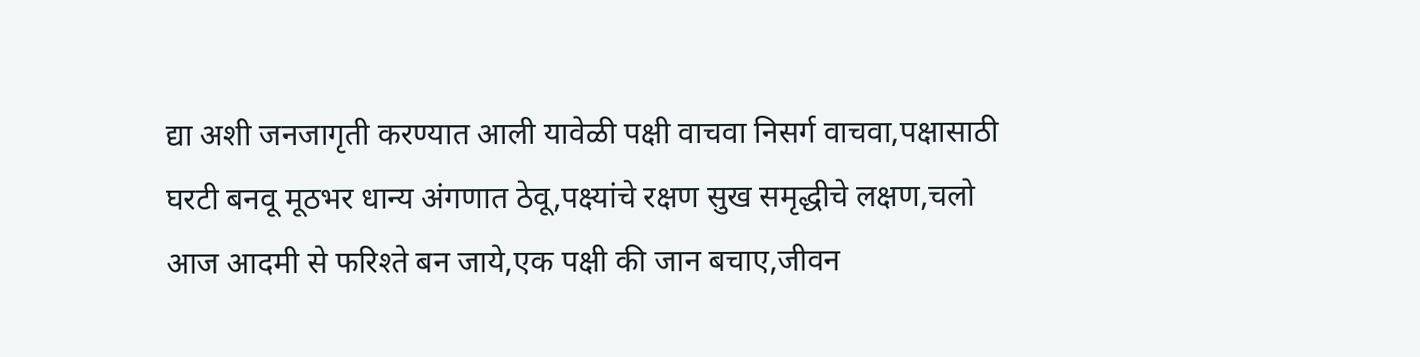द्या अशी जनजागृती करण्यात आली यावेळी पक्षी वाचवा निसर्ग वाचवा,पक्षासाठी घरटी बनवू मूठभर धान्य अंगणात ठेवू,पक्ष्यांचे रक्षण सुख समृद्धीचे लक्षण,चलो आज आदमी से फरिश्ते बन जाये,एक पक्षी की जान बचाए,जीवन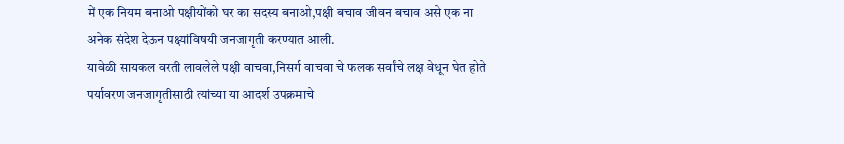में एक नियम बनाओ पक्षीयोंको घर का सदस्य बनाओ,पक्षी बचाव जीवन बचाव असे एक ना अनेक संदेश देऊन पक्ष्यांविषयी जनजागृती करण्यात आली.
यावेळी सायकल वरती लावलेले पक्षी वाचवा,निसर्ग वाचवा चे फलक सर्वांचे लक्ष वेधून घेत होते पर्यावरण जनजागृतीसाठी त्यांच्या या आदर्श उपक्रमाचे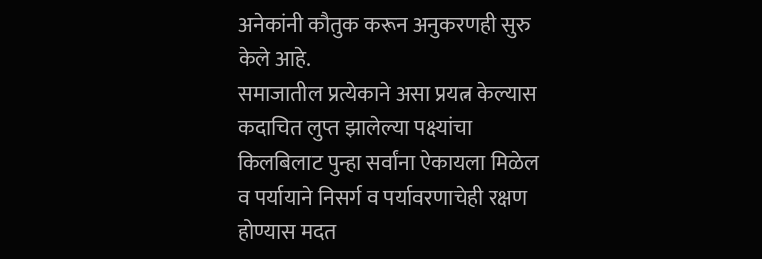अनेकांनी कौतुक करून अनुकरणही सुरु केले आहे.
समाजातील प्रत्येकाने असा प्रयत्न केल्यास कदाचित लुप्त झालेल्या पक्ष्यांचा किलबिलाट पुन्हा सर्वांना ऐकायला मिळेल व पर्यायाने निसर्ग व पर्यावरणाचेही रक्षण होण्यास मदत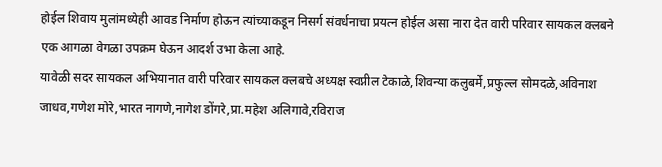होईल शिवाय मुलांमध्येही आवड निर्माण होऊन त्यांच्याकडून निसर्ग संवर्धनाचा प्रयत्न होईल असा नारा देत वारी परिवार सायकल क्लबने एक आगळा वेगळा उपक्रम घेऊन आदर्श उभा केला आहे.
यावेळी सदर सायकल अभियानात वारी परिवार सायकल क्लबचे अध्यक्ष स्वप्नील टेकाळे,शिवन्या कलुबर्मे,प्रफुल्ल सोमदळे,अविनाश जाधव,गणेश मोरे,भारत नागणे,नागेश डोंगरे,प्रा.महेश अलिगावे,रविराज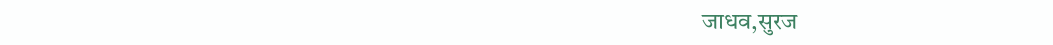जाधव,सुरज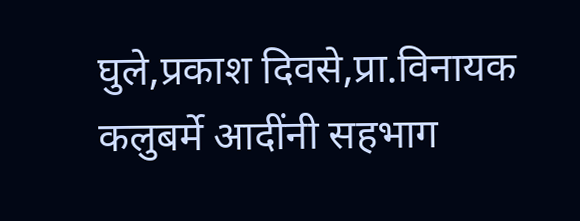घुले,प्रकाश दिवसे,प्रा.विनायक कलुबर्मे आदींनी सहभाग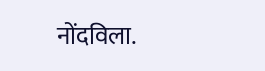नोंदविला.